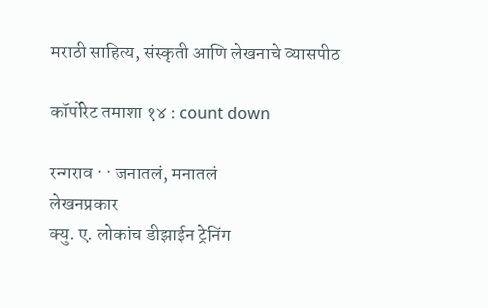मराठी साहित्य, संस्कृती आणि लेखनाचे व्यासपीठ

कॉर्पोरेट तमाशा १४ : count down

रन्गराव · · जनातलं, मनातलं
लेखनप्रकार
क्यु. ए. लोकांच डीझाईन ट्रेनिंग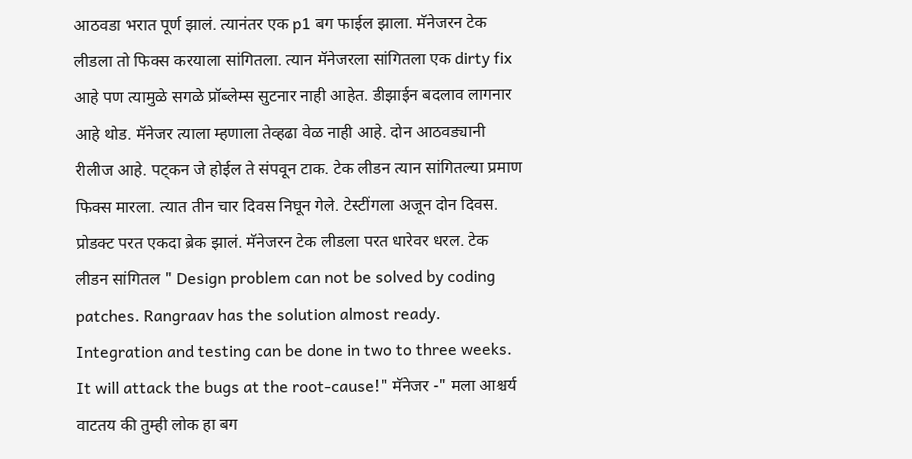आठवडा भरात पूर्ण झालं. त्यानंतर एक p1 बग फाईल झाला. मॅनेजरन टेक लीडला तो फिक्स करयाला सांगितला. त्यान मॅनेजरला सांगितला एक dirty fix आहे पण त्यामुळे सगळे प्रॉब्लेम्स सुटनार नाही आहेत. डीझाईन बदलाव लागनार आहे थोड. मॅनेजर त्याला म्हणाला तेव्हढा वेळ नाही आहे. दोन आठवड्यानी रीलीज आहे. पट्कन जे होईल ते संपवून टाक. टेक लीडन त्यान सांगितल्या प्रमाण फिक्स मारला. त्यात तीन चार दिवस निघून गेले. टेस्टींगला अजून दोन दिवस. प्रोडक्ट परत एकदा ब्रेक झालं. मॅनेजरन टेक लीडला परत धारेवर धरल. टेक लीडन सांगितल " Design problem can not be solved by coding patches. Rangraav has the solution almost ready. Integration and testing can be done in two to three weeks. It will attack the bugs at the root-cause!" मॅनेजर -" मला आश्चर्य वाटतय की तुम्ही लोक हा बग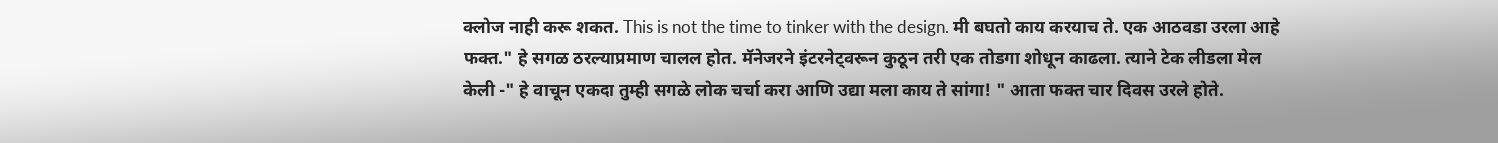क्लोज नाही करू शकत. This is not the time to tinker with the design. मी बघतो काय करयाच ते. एक आठवडा उरला आहे फक्त." हे सगळ ठरल्याप्रमाण चालल होत. मॅनेजरने इंटरनेट्वरून कुठून तरी एक तोडगा शोधून काढला. त्याने टेक लीडला मेल केली -" हे वाचून एकदा तुम्ही सगळे लोक चर्चा करा आणि उद्या मला काय ते सांगा! " आता फक्त चार दिवस उरले होते.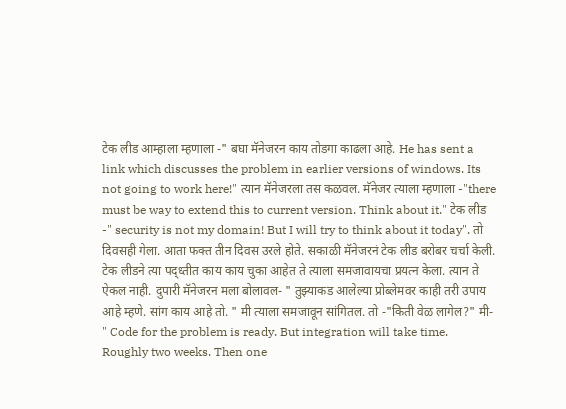टेक लीड आम्हाला म्हणाला -" बघा मॅनेजरन काय तोडगा काढला आहे. He has sent a link which discusses the problem in earlier versions of windows. Its not going to work here!" त्यान मॅनेजरला तस कळवल. मॅनेजर त्याला म्हणाला -"there must be way to extend this to current version. Think about it." टेक लीड -" security is not my domain! But I will try to think about it today". तो दिवसही गेला. आता फक्त तीन दिवस उरले होते. सकाळी मॅनेजरनं टेक लीड बरोबर चर्चा केली. टेक लीडने त्या पद्ध्तीत काय काय चुका आहेत ते त्याला समजावायचा प्रयत्न केला. त्यान ते ऐकल नाही. दुपारी मॅनेजरन मला बोलावल- " तुझ्याकड आलेल्या प्रोब्लेमवर काही तरी उपाय आहे म्हणे. सांग काय आहे तो. " मी त्याला समजावून सांगितल. तो -"किती वेळ लागेल?" मी- " Code for the problem is ready. But integration will take time. Roughly two weeks. Then one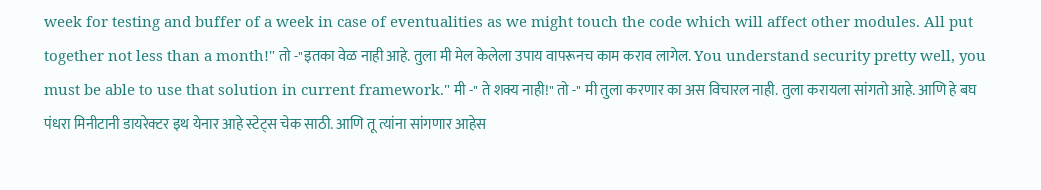week for testing and buffer of a week in case of eventualities as we might touch the code which will affect other modules. All put together not less than a month!" तो -"इतका वेळ नाही आहे. तुला मी मेल केलेला उपाय वापरूनच काम कराव लागेल. You understand security pretty well, you must be able to use that solution in current framework." मी -" ते शक्य नाही!" तो -" मी तुला करणार का अस विचारल नाही. तुला करायला सांगतो आहे. आणि हे बघ पंधरा मिनीटानी डायरेक्टर इथ येनार आहे स्टेट्स चेक साठी. आणि तू त्यांना सांगणार आहेस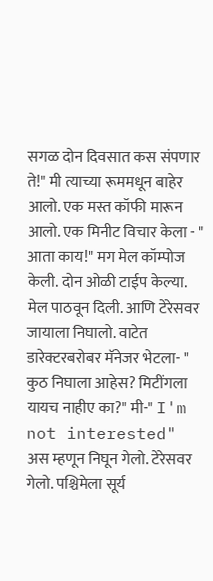सगळ दोन दिवसात कस संपणार ते!" मी त्याच्या रूममधून बाहेर आलो. एक मस्त कॉफी मारून आलो. एक मिनीट विचार केला - " आता काय!" मग मेल कॉम्पोज केली. दोन ओळी टाईप केल्या. मेल पाठवून दिली. आणि टेरेसवर जायाला निघालो. वाटेत डारेक्टरबरोबर मॅनेजर भेटला- " कुठ निघाला आहेस? मिटींगला यायच नाहीए का?" मी-" I'm not interested" अस म्हणून निघून गेलो. टेरेसवर गेलो. पश्चिमेला सूर्य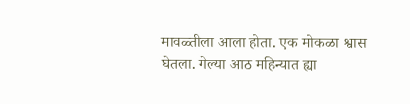मावळ्तीला आला होता. एक मोकळा श्वास घेतला. गेल्या आठ महिन्यात ह्या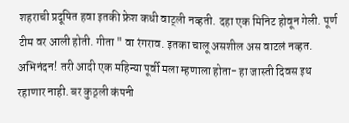शहराची प्रदूषित हवा इतकी फ्रेश कधी वाट्ली नव्हती. दहा एक मिनिट होवून गेली. पूर्ण टीम वर आली होती. गीता " वा रंगराव. इतका चालू असशील अस वाटलं नव्हत. अभिनंदन! तरी आदी एक महिन्या पूर्वी मला म्हणाला होता- हा जास्ती दिवस इथ रहाणार नाही. बर कुठ्ली कंपनी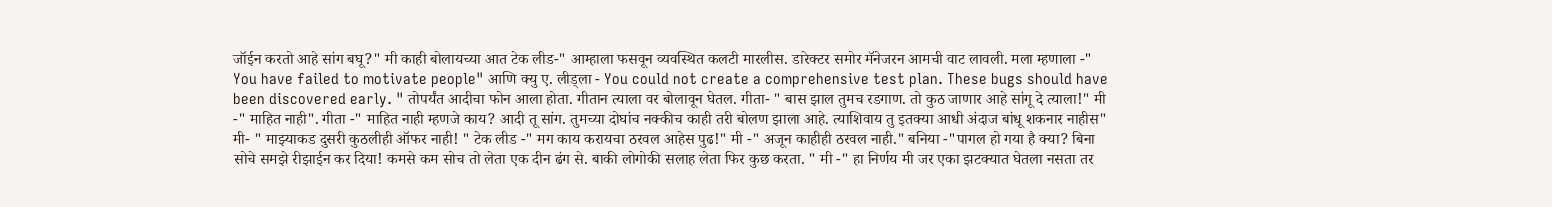जॉईन करतो आहे सांग बघू?" मी काही बोलायच्या आत टेक लीड-" आम्हाला फसवून व्यवस्थित कलटी मारलीस. डारेक्टर समोर मॅनेजरन आमची वाट लावली. मला म्हणाला -" You have failed to motivate people" आणि क्यु ए. लीड्ला - You could not create a comprehensive test plan. These bugs should have been discovered early. " तोपर्यंत आदीचा फोन आला होता. गीतान त्याला वर बोलावून घेतल. गीता- " बास झाल तुमच रडगाण. तो कुठ जाणार आहे सांगू दे त्याला!" मी -" माहित नाही". गीता -" माहित नाही म्हणजे काय? आदी तू सांग. तुमच्या दोघांच नक्कीच काही तरी बोलण झाला आहे. त्याशिवाय तु इतक्या आधी अंदाज बांधू शकनार नाहीस" मी- " माझ्याकड दुसरी कुठलीही ऑफर नाही! " टेक लीड -" मग काय करायचा ठरवल आहेस पुढ!" मी -" अजून काहीही ठरवल नाही." बनिया -"पागल हो गया है क्या? बिना सोचे समझे रीझाईन कर दिया! कमसे कम सोच तो लेता एक दीन ढंग से. बाकी लोगोकी सलाह लेता फिर कुछ करता. " मी -" हा निर्णय मी जर एका झटक्यात घेतला नसता तर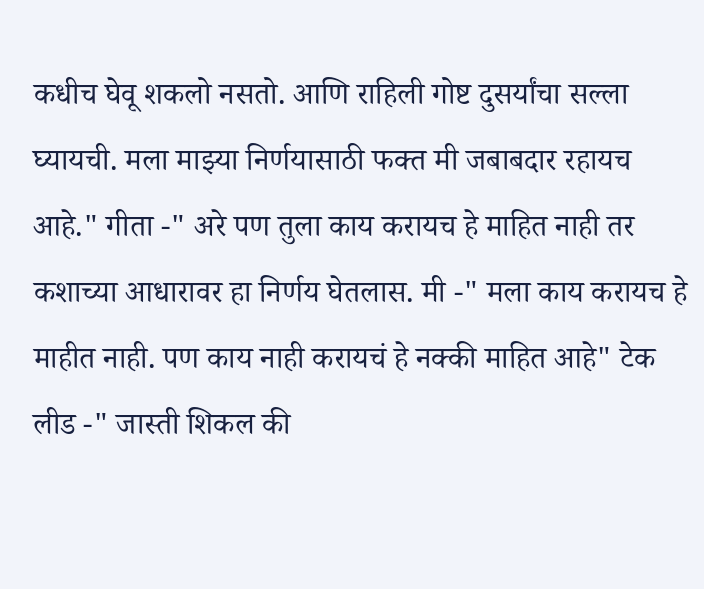कधीच घेवू शकलो नसतो. आणि राहिली गोष्ट दुसर्यांचा सल्ला घ्यायची. मला माझ्या निर्णयासाठी फक्त मी जबाबदार रहायच आहे." गीता -" अरे पण तुला काय करायच हे माहित नाही तर कशाच्या आधारावर हा निर्णय घेतलास. मी -" मला काय करायच हे माहीत नाही. पण काय नाही करायचं हे नक्की माहित आहे" टेक लीड -" जास्ती शिकल की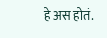हे अस होतं.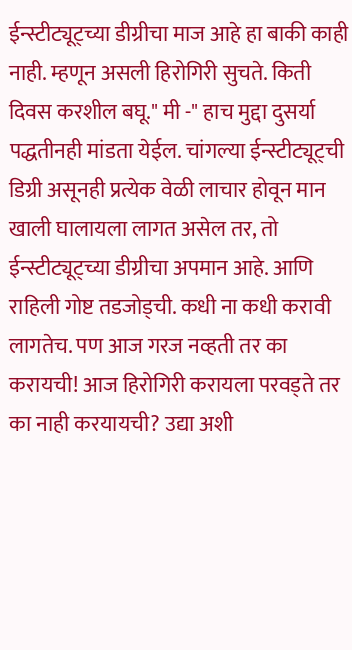ईन्स्टीट्यूट्च्या डीग्रीचा माज आहे हा बाकी काही नाही. म्हणून असली हिरोगिरी सुचते. किती दिवस करशील बघू." मी -" हाच मुद्दा दुसर्या पद्धतीनही मांडता येईल. चांगल्या ईन्स्टीट्यूट्ची डिग्री असूनही प्रत्येक वेळी लाचार होवून मान खाली घालायला लागत असेल तर, तो ईन्स्टीट्यूट्च्या डीग्रीचा अपमान आहे. आणि राहिली गोष्ट तडजोड्ची. कधी ना कधी करावी लागतेच. पण आज गरज नव्हती तर का करायची! आज हिरोगिरी करायला परवड्ते तर का नाही करयायची? उद्या अशी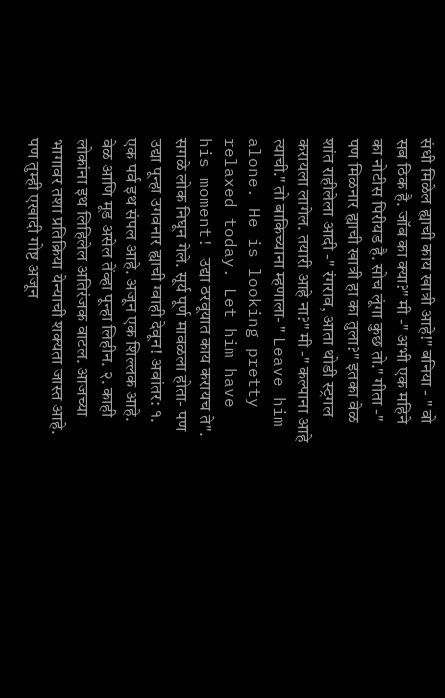संधी मिळेल ह्याची काय खात्री आहे!" बनिया - " वो सब ठिक है. जॉब का क्या?" मी -" अभी एक महिने का नोटीस पिरीयड है. सोच लूंगा कुछ तो." गीता -" पण मिळनार ह्याची खात्री हा का तुला?" इतका वेळ शांत राहीलेला आदी -" रंगराव, आता थोडी स्ट्रगल करायला लागेल. तयारी आहे ना?" मी -" कल्पाना आहे त्याची." तो बाकिच्याना म्हणाला- " Leave him alone. He is looking pretty relaxed today. Let him have his moment! उद्या ठरवूयात काय करायच ते". सगळे लोक निघून गेले. सूर्य पूर्ण मावळला होता- पण उद्या पून्हा उगवनार ह्याची ग्वाही देवून! अवांतर: १. एक पर्व इथ संपल आहे. अजून एक शिल्लक आहे. वेळ आणि मूड असेल तेंव्हा पून्हा लिहीन. २. काही लोकांना इथ लिहिलेल अतिरंजक वाटल. आजच्या भागावर तशा प्रतिक्रिया येन्याची शक्यता जास्त आहे. पण तुम्ही एखादी गोष्ट अजून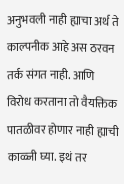अनुभवली नाही ह्याचा अर्थ ते काल्पनीक आहे अस ठरवन तर्क संगत नाही. आणि विरोध करताना तो वैयक्तिक पातळीवर होणार नाही ह्याची काळ्जी घ्या. इथं तर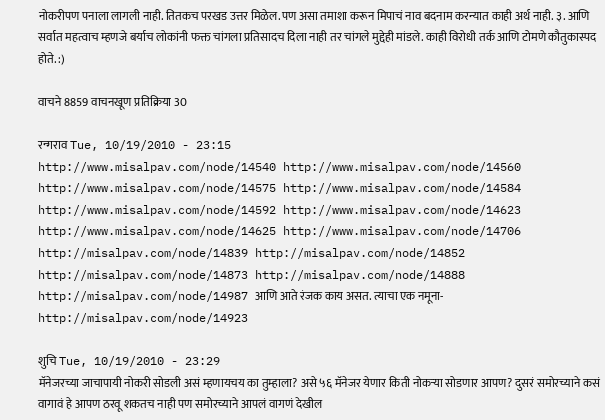नोकरीपण पनाला लागली नाही. तितकच परखड उत्तर मिळेल.पण असा तमाशा करून मिपाचं नाव बदनाम करन्यात काही अर्थ नाही. ३. आणि सर्वात महत्वाच म्हणजे बर्याच लोकांनी फक्त चांगला प्रतिसादच दिला नाही तर चांगले मुद्देही मांडले. काही विरोधी तर्क आणि टोमणे कौतुकास्पद होते. :)

वाचने 8859 वाचनखूण प्रतिक्रिया 30

रन्गराव Tue, 10/19/2010 - 23:15
http://www.misalpav.com/node/14540 http://www.misalpav.com/node/14560 http://www.misalpav.com/node/14575 http://www.misalpav.com/node/14584 http://www.misalpav.com/node/14592 http://www.misalpav.com/node/14623 http://www.misalpav.com/node/14625 http://www.misalpav.com/node/14706 http://misalpav.com/node/14839 http://misalpav.com/node/14852 http://misalpav.com/node/14873 http://misalpav.com/node/14888 http://misalpav.com/node/14987 आणि आते रंजक काय असत. त्याचा एक नमूना- http://misalpav.com/node/14923

शुचि Tue, 10/19/2010 - 23:29
मॅनेजरच्या जाचापायी नोकरी सोडली असं म्हणायचय का तुम्हाला? असे ५६ मॅनेजर येणार किती नोकर्‍या सोडणार आपण? दुसरं समोरच्याने कसं वागावं हे आपण ठरवू शकतच नाही पण समोरच्याने आपलं वागणं देखील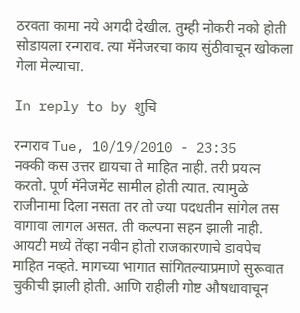ठरवता कामा नये अगदी देखील. तुम्ही नोकरी नको होती सोडायला रन्गराव. त्या मॅनेजरचा काय सुंठीवाचून खोकला गेला मेल्याचा.

In reply to by शुचि

रन्गराव Tue, 10/19/2010 - 23:35
नक्की कस उत्तर द्यायचा ते माहित नाही. तरी प्रयत्न करतो. पूर्ण मॅनेजमेंट सामील होती त्यात. त्यामुळे राजीनामा दिला नसता तर तो ज्या पदधतीन सांगेल तस वागावा लागल असत. ती कल्पना सहन झाली नाही. आयटी मध्ये तेंव्हा नवीन होतो राजकारणाचे डावपेच माहित नव्हते. मागच्या भागात सांगितल्याप्रमाणे सुरूवात चुकीची झाली होती. आणि राहीली गोष्ट औषधावाचून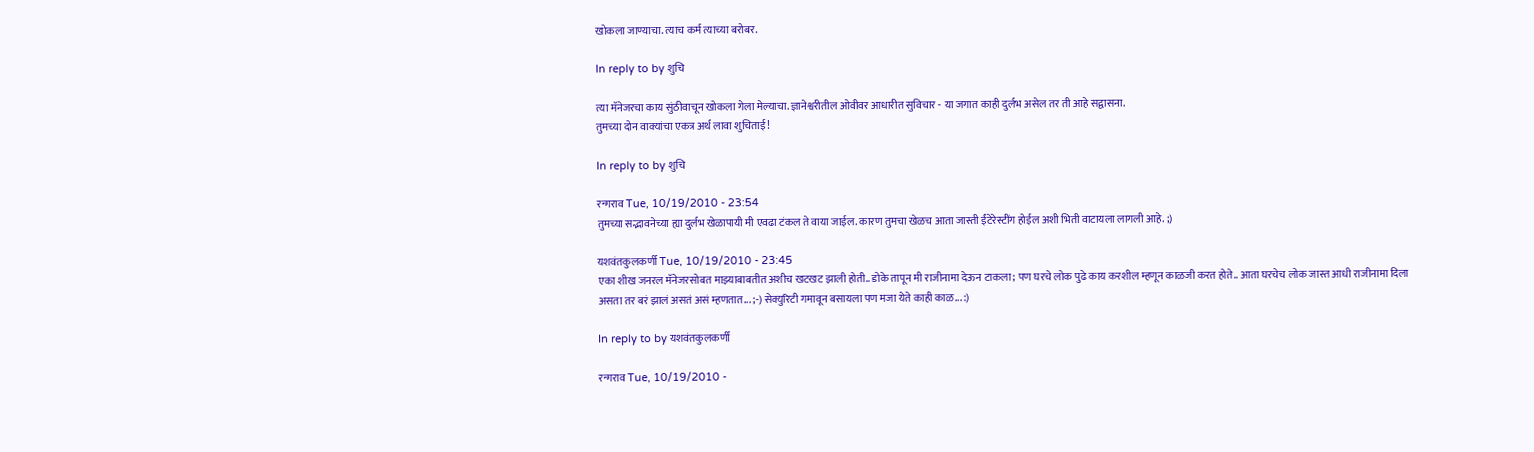खोकला जाण्याचा. त्याच कर्म त्याच्या बरोबर.

In reply to by शुचि

त्या मॅनेजरचा काय सुंठीवाचून खोकला गेला मेल्याचा. ज्ञानेश्वरीतील ओवीवर आधारीत सुविचार - या जगात काही दुर्लभ असेल तर ती आहे सद्वासना.
तुमच्या दोन वाक्यांचा एकत्र अर्थ लावा शुचिताई!

In reply to by शुचि

रन्गराव Tue, 10/19/2010 - 23:54
तुमच्या सद्भावनेच्या ह्या दुर्लभ खेळापायी मी एवढा टंकल ते वाया जाईल. कारण तुमचा खेळच आता जास्ती ईंटेरेस्टींग होईल अशी भिती वाटायला लागली आहे. ;)

यशवंतकुलकर्णी Tue, 10/19/2010 - 23:45
एका शीख जनरल मॅनेजरसोबत माझ्याबाबतीत अशीच खटखट झाली होती.. डोके तापून मी राजीनामा देऊन टाकला; पण घरचे लोक पुढे काय करशील म्हणून काळजी करत होते.. आता घरचेच लोक जास्त आधी राजीनामा दिला असता तर बरं झालं असतं असं म्हणतात... ;-) सेक्युरिटी गमावून बसायला पण मजा येते काही काळ... :)

In reply to by यशवंतकुलकर्णी

रन्गराव Tue, 10/19/2010 -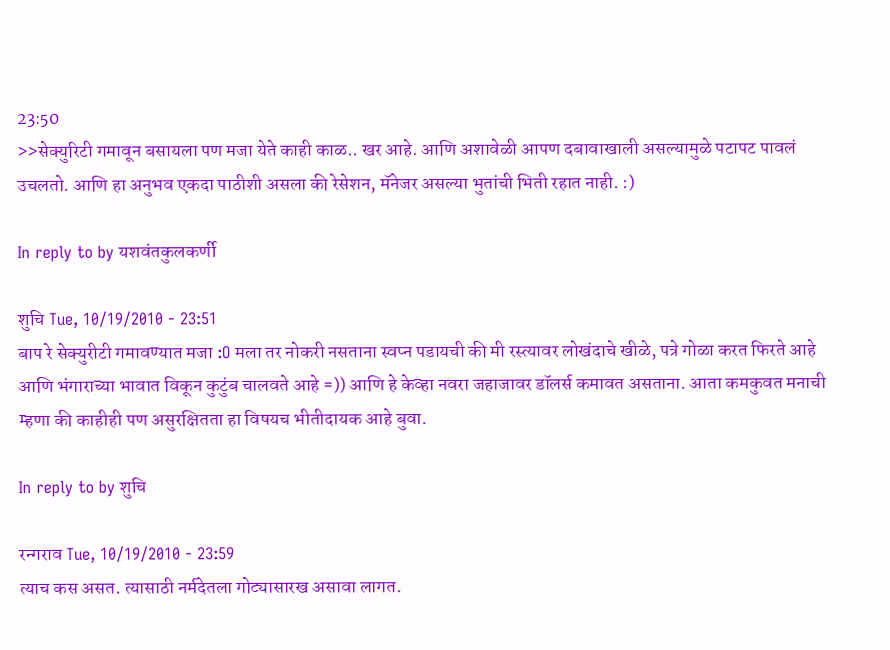23:50
>>सेक्युरिटी गमावून बसायला पण मजा येते काही काळ.. खर आहे. आणि अशावेळी आपण दबावाखाली असल्यामुळे पटापट पावलं उचलतो. आणि हा अनुभव एकदा पाठीशी असला की रेसेशन, मॅनेजर असल्या भुतांची भिती रहात नाही. :)

In reply to by यशवंतकुलकर्णी

शुचि Tue, 10/19/2010 - 23:51
बाप रे सेक्युरीटी गमावण्यात मजा :O मला तर नोकरी नसताना स्वप्न पडायची की मी रस्त्यावर लोखंदाचे खीळे, पत्रे गोळा करत फिरते आहे आणि भंगाराच्या भावात विकून कुटुंब चालवते आहे =)) आणि हे केव्हा नवरा जहाजावर डॉलर्स कमावत असताना. आता कमकुवत मनाची म्हणा की काहीही पण असुरक्षितता हा विषयच भीतीदायक आहे बुवा.

In reply to by शुचि

रन्गराव Tue, 10/19/2010 - 23:59
त्याच कस असत. त्यासाठी नर्मदेतला गोट्यासारख असावा लागत.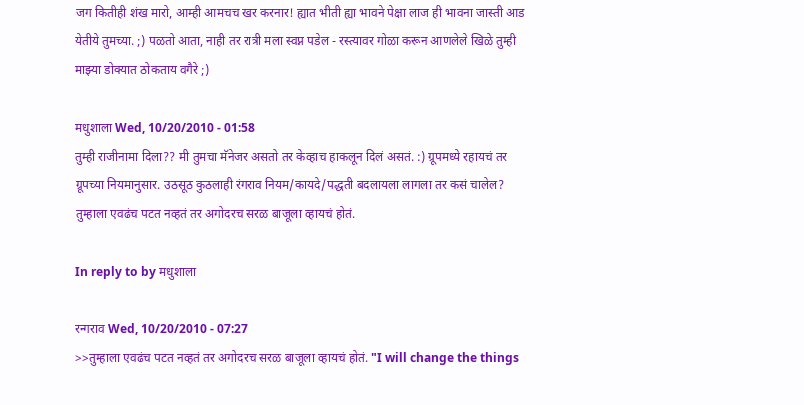जग कितीही शंख मारो, आम्ही आमचच खर करनार! ह्यात भीती ह्या भावने पेक्षा लाज ही भावना जास्ती आड येतीये तुमच्या. ;) पळतो आता, नाही तर रात्री मला स्वप्न पडेल - रस्त्यावर गोळा करून आणलेले खिळे तुम्ही माझ्या डोक्यात ठोकताय वगैरे ;)

मधुशाला Wed, 10/20/2010 - 01:58
तुम्ही राजीनामा दिला?? मी तुमचा मॅनेजर असतो तर केव्हाच हाकलून दिलं असतं. :) ग्रूपमध्ये रहायचं तर ग्रूपच्या नियमानुसार. उठसूठ कुठलाही रंगराव नियम/कायदे/पद्धती बदलायला लागला तर कसं चालेल? तुम्हाला एवढंच पटत नव्हतं तर अगोदरच सरळ बाजूला व्हायचं होतं.

In reply to by मधुशाला

रन्गराव Wed, 10/20/2010 - 07:27
>>तुम्हाला एवढंच पटत नव्हतं तर अगोदरच सरळ बाजूला व्हायचं होतं. "I will change the things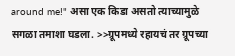around me!" असा एक किडा असतो त्याच्यामुळे सगळा तमाशा घडला. >>ग्रूपमध्ये रहायचं तर ग्रूपच्या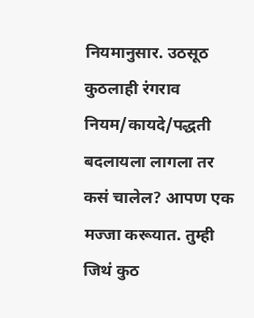नियमानुसार. उठसूठ कुठलाही रंगराव नियम/कायदे/पद्धती बदलायला लागला तर कसं चालेल? आपण एक मज्जा करूयात. तुम्ही जिथं कुठ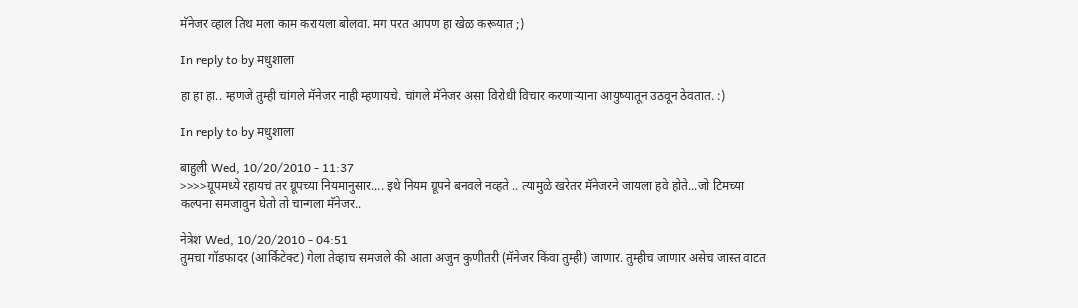मॅनेजर व्हाल तिथ मला काम करायला बोलवा. मग परत आपण हा खेळ करूयात ;)

In reply to by मधुशाला

हा हा हा.. म्हणजे तुम्ही चांगले मॅनेजर नाही म्हणायचे. चांगले मॅनेजर असा विरोधी विचार करणार्‍याना आयुष्यातून उठवून ठेवतात. :)

In reply to by मधुशाला

बाहुली Wed, 10/20/2010 - 11:37
>>>>ग्रूपमध्ये रहायचं तर ग्रूपच्या नियमानुसार.... इथे नियम ग्रूपने बनवले नव्हते .. त्यामुळे खरेतर मॅनेजरने जायला हवे होते...जो टिमच्या कल्पना समजावुन घेतो तो चान्गला मॅनेजर..

नेत्रेश Wed, 10/20/2010 - 04:51
तुमचा गॉडफादर (आर्किटेक्ट) गेला तेव्हाच समजले की आता अजुन कुणीतरी (मॅनेजर किंवा तुम्ही) जाणार. तुम्हीच जाणार असेच जास्त वाटत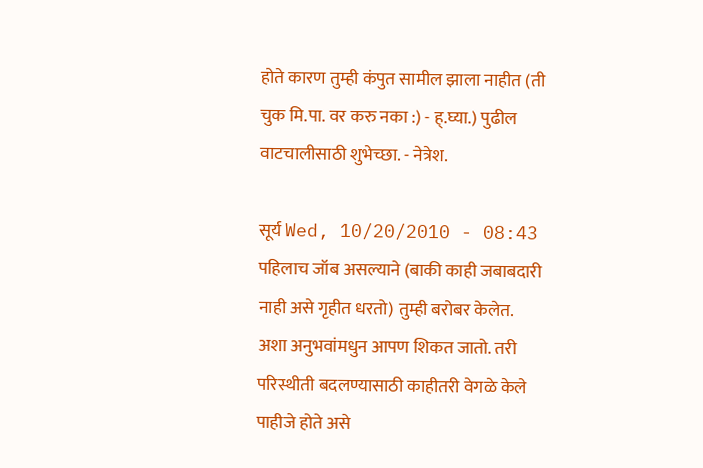होते कारण तुम्ही कंपुत सामील झाला नाहीत (ती चुक मि.पा. वर करु नका :) - ह्.घ्या.) पुढील वाटचालीसाठी शुभेच्छा. - नेत्रेश.

सूर्य Wed, 10/20/2010 - 08:43
पहिलाच जॉब असल्याने (बाकी काही जबाबदारी नाही असे गृहीत धरतो) तुम्ही बरोबर केलेत. अशा अनुभवांमधुन आपण शिकत जातो. तरी परिस्थीती बदलण्यासाठी काहीतरी वेगळे केले पाहीजे होते असे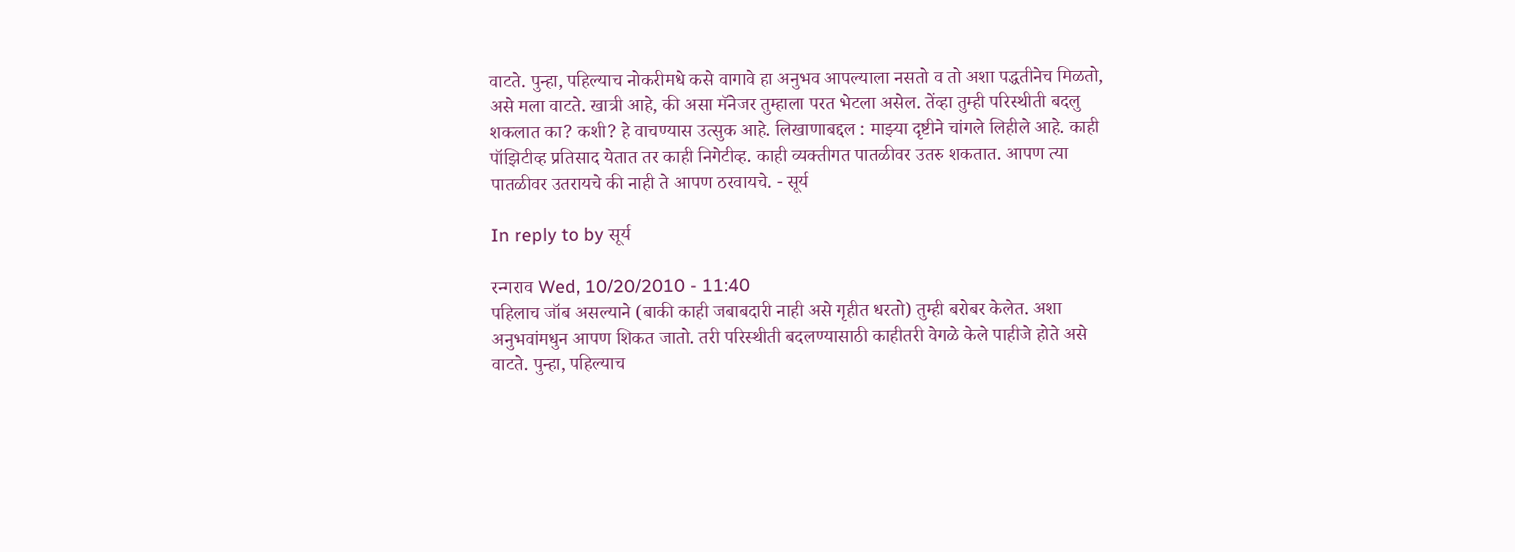वाटते. पुन्हा, पहिल्याच नोकरीमधे कसे वागावे हा अनुभव आपल्याला नसतो व तो अशा पद्धतीनेच मिळतो, असे मला वाटते. खात्री आहे, की असा मॅनेजर तुम्हाला परत भेटला असेल. तेंव्हा तुम्ही परिस्थीती बदलु शकलात का? कशी? हे वाचण्यास उत्सुक आहे. लिखाणाबद्दल : माझ्या दृष्टीने चांगले लिहीले आहे. काही पॉझिटीव्ह प्रतिसाद येतात तर काही निगेटीव्ह. काही व्यक्तीगत पातळीवर उतरु शकतात. आपण त्या पातळीवर उतरायचे की नाही ते आपण ठरवायचे. - सूर्य

In reply to by सूर्य

रन्गराव Wed, 10/20/2010 - 11:40
पहिलाच जॉब असल्याने (बाकी काही जबाबदारी नाही असे गृहीत धरतो) तुम्ही बरोबर केलेत. अशा अनुभवांमधुन आपण शिकत जातो. तरी परिस्थीती बदलण्यासाठी काहीतरी वेगळे केले पाहीजे होते असे वाटते. पुन्हा, पहिल्याच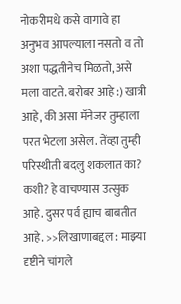नोकरीमधे कसे वागावे हा अनुभव आपल्याला नसतो व तो अशा पद्धतीनेच मिळतो, असे मला वाटते. बरोबर आहे :) खात्री आहे, की असा मॅनेजर तुम्हाला परत भेटला असेल. तेंव्हा तुम्ही परिस्थीती बदलु शकलात का? कशी? हे वाचण्यास उत्सुक आहे. दुसर पर्व ह्याच बाबतीत आहे. >>लिखाणाबद्दल : माझ्या दृष्टीने चांगले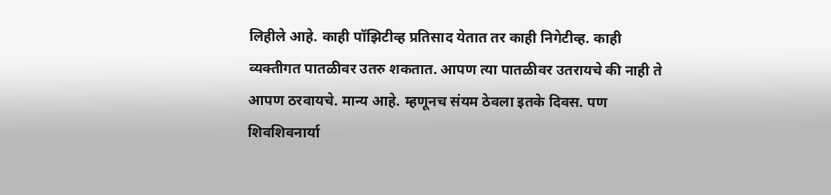लिहीले आहे. काही पॉझिटीव्ह प्रतिसाद येतात तर काही निगेटीव्ह. काही व्यक्तीगत पातळीवर उतरु शकतात. आपण त्या पातळीवर उतरायचे की नाही ते आपण ठरवायचे. मान्य आहे. म्हणूनच संयम ठेवला इतके दिवस. पण शिवशिवनार्या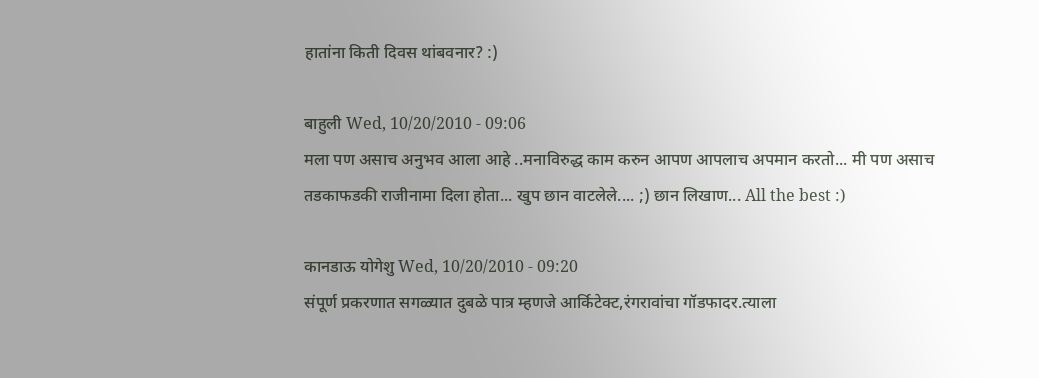हातांना किती दिवस थांबवनार? :)

बाहुली Wed, 10/20/2010 - 09:06
मला पण असाच अनुभव आला आहे ..मनाविरुद्ध काम करुन आपण आपलाच अपमान करतो... मी पण असाच तडकाफडकी राजीनामा दिला होता... खुप छान वाटलेले.... ;) छान लिखाण... All the best :)

कानडाऊ योगेशु Wed, 10/20/2010 - 09:20
संपूर्ण प्रकरणात सगळ्यात दुबळे पात्र म्हणजे आर्किटेक्ट,रंगरावांचा गॉडफादर.त्याला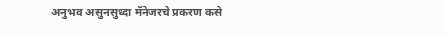अनुभव असुनसुध्दा मॅनेजरचे प्रकरण कसे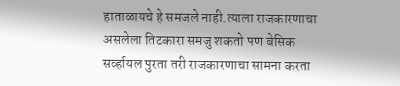हाताळायचे हे समजले नाही.त्याला राजकारणाचा असलेला तिटकारा समजु शकतो पण बेसिक सर्व्हायल पुरता तरी राजकारणाचा सामना करता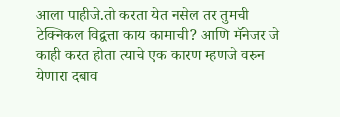आला पाहीजे.तो करता येत नसेल तर तुमची टेक्निकल विद्वत्ता काय कामाची? आणि मॅनेजर जे काही करत होता त्याचे एक कारण म्हणजे वरुन येणारा दबाव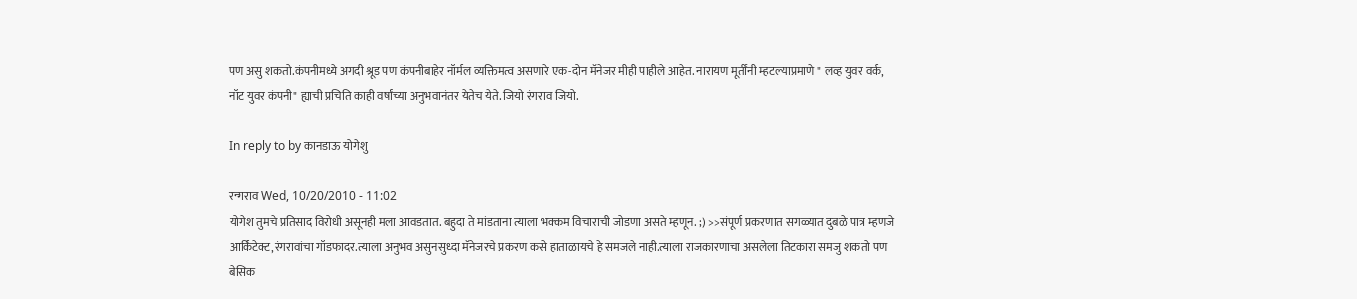पण असु शकतो.कंपनीमध्ये अगदी श्रूड पण कंपनीबाहेर नॉर्मल व्यक्तिमत्व असणारे एक-दोन मॅनेजर मीही पाहीले आहेत. नारायण मूर्तींनी म्हटल्याप्रमाणे " लव्ह युवर वर्क, नॉट युवर कंपनी" ह्याची प्रचिति काही वर्षांच्या अनुभवानंतर येतेच येते. जियो रंगराव जियो.

In reply to by कानडाऊ योगेशु

रन्गराव Wed, 10/20/2010 - 11:02
योगेश तुमचे प्रतिसाद विरोधी असूनही मला आवडतात. बहुदा ते मांडताना त्याला भक्कम विचाराची जोडणा असते म्हणून. ;) >>संपूर्ण प्रकरणात सगळ्यात दुबळे पात्र म्हणजे आर्किटेक्ट,रंगरावांचा गॉडफादर.त्याला अनुभव असुनसुध्दा मॅनेजरचे प्रकरण कसे हाताळायचे हे समजले नाही.त्याला राजकारणाचा असलेला तिटकारा समजु शकतो पण बेसिक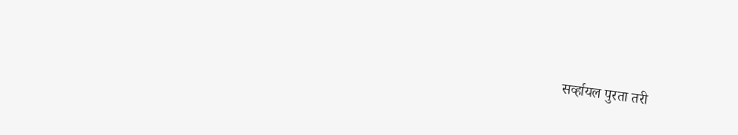सर्व्हायल पुरता तरी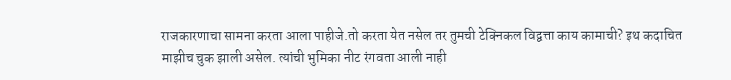राजकारणाचा सामना करता आला पाहीजे.तो करता येत नसेल तर तुमची टेक्निकल विद्वत्ता काय कामाची? इथ कदाचित माझीच चुक झाली असेल. त्यांची भुमिका नीट रंगवता आली नाही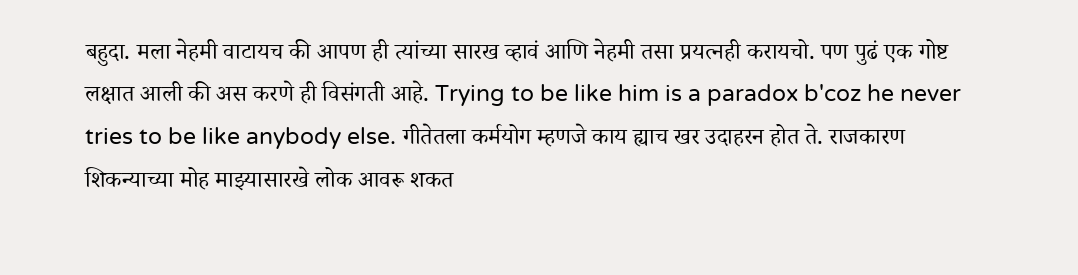बहुदा. मला नेहमी वाटायच की आपण ही त्यांच्या सारख व्हावं आणि नेहमी तसा प्रयत्नही करायचो. पण पुढं एक गोष्ट लक्षात आली की अस करणे ही विसंगती आहे. Trying to be like him is a paradox b'coz he never tries to be like anybody else. गीतेतला कर्मयोग म्हणजे काय ह्याच खर उदाहरन होत ते. राजकारण शिकन्याच्या मोह माझ्यासारखे लोक आवरू शकत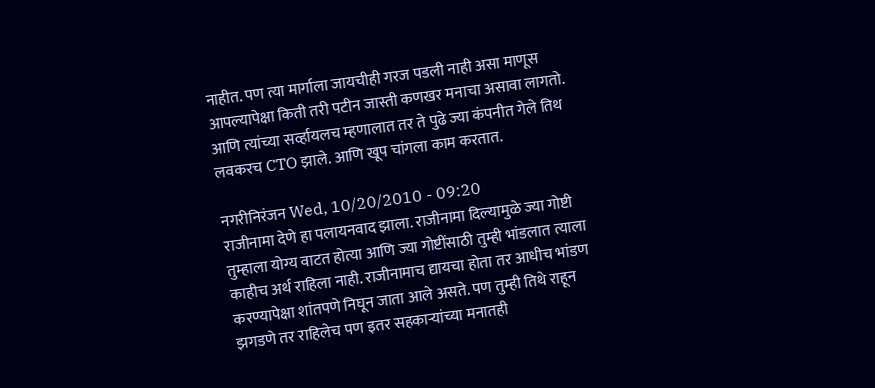नाहीत. पण त्या मार्गाला जायचीही गरज पडली नाही असा माणूस आपल्यापेक्षा किती तरी पटीन जास्ती कणखर मनाचा असावा लागतो. आणि त्यांच्या सर्व्हायलच म्हणालात तर ते पुढे ज्या कंपनीत गेले तिथ लवकरच CTO झाले. आणि खूप चांगला काम करतात.

नगरीनिरंजन Wed, 10/20/2010 - 09:20
राजीनामा देणे हा पलायनवाद झाला. राजीनामा दिल्यामुळे ज्या गोष्टी तुम्हाला योग्य वाटत होत्या आणि ज्या गोष्टींसाठी तुम्ही भांडलात त्याला काहीच अर्थ राहिला नाही. राजीनामाच द्यायचा होता तर आधीच भांडण करण्यापेक्षा शांतपणे निघून जाता आले असते. पण तुम्ही तिथे राहून झगडणे तर राहिलेच पण इतर सहकार्‍यांच्या मनातही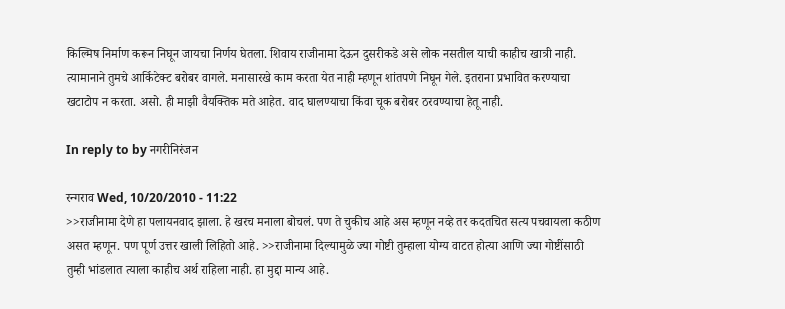किल्मिष निर्माण करून निघून जायचा निर्णय घेतला. शिवाय राजीनामा देऊन दुसरीकडे असे लोक नसतील याची काहीच खात्री नाही. त्यामानाने तुमचे आर्किटेक्ट बरोबर वागले. मनासारखे काम करता येत नाही म्हणून शांतपणे निघून गेले. इतराना प्रभावित करण्याचा खटाटोप न करता. असो. ही माझी वैयक्तिक मते आहेत. वाद घालण्याचा किंवा चूक बरोबर ठरवण्याचा हेतू नाही.

In reply to by नगरीनिरंजन

रन्गराव Wed, 10/20/2010 - 11:22
>>राजीनामा देणे हा पलायनवाद झाला. हे खरच मनाला बोचलं. पण ते चुकीच आहे अस म्हणून नव्हे तर कदतचित सत्य पचवायला कठीण असत म्हणून. पण पूर्ण उत्तर खाली लिहितो आहे. >>राजीनामा दिल्यामुळे ज्या गोष्टी तुम्हाला योग्य वाटत होत्या आणि ज्या गोष्टींसाठी तुम्ही भांडलात त्याला काहीच अर्थ राहिला नाही. हा मुद्दा मान्य आहे.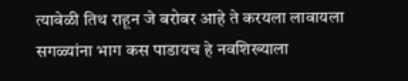त्यावेळी तिथ राहून जे बरोबर आहे ते करयला लावायला सगळ्यांना भाग कस पाडायच हे नवशिख्याला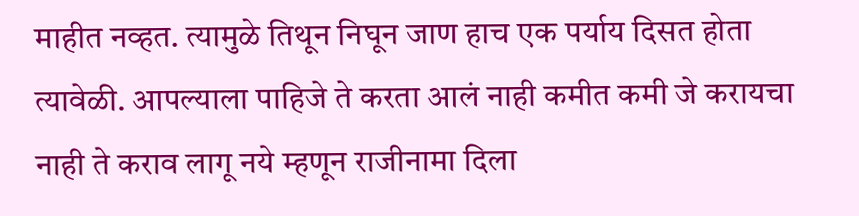माहीत नव्हत. त्यामुळे तिथून निघून जाण हाच एक पर्याय दिसत होता त्यावेळी. आपल्याला पाहिजे ते करता आलं नाही कमीत कमी जे करायचा नाही ते कराव लागू नये म्हणून राजीनामा दिला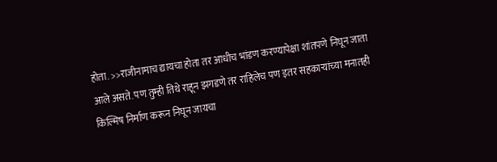होता. >>राजीनामाच द्यायचा होता तर आधीच भांडण करण्यापेक्षा शांतपणे निघून जाता आले असते. पण तुम्ही तिथे राहून झगडणे तर राहिलेच पण इतर सहकार्‍यांच्या मनातही किल्मिष निर्माण करून निघून जायचा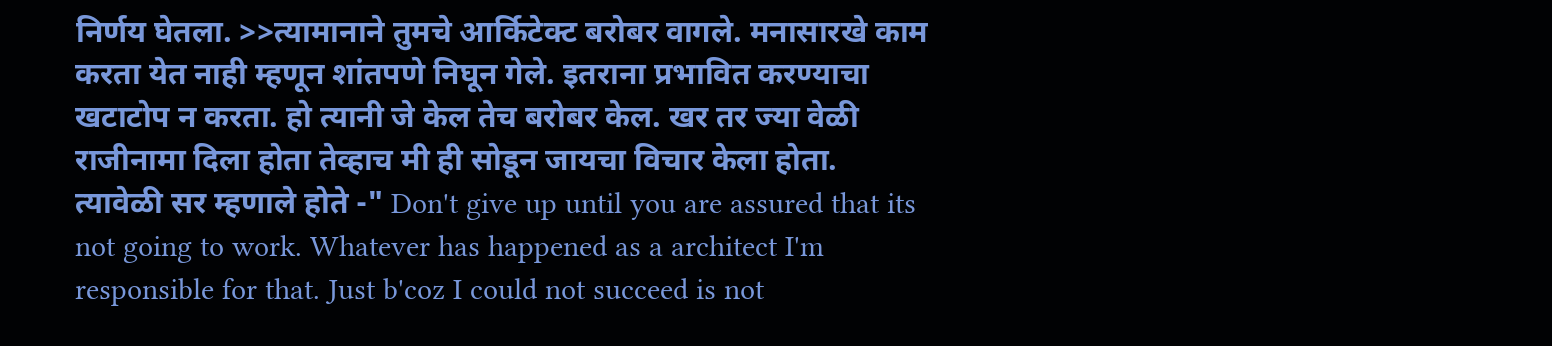निर्णय घेतला. >>त्यामानाने तुमचे आर्किटेक्ट बरोबर वागले. मनासारखे काम करता येत नाही म्हणून शांतपणे निघून गेले. इतराना प्रभावित करण्याचा खटाटोप न करता. हो त्यानी जे केल तेच बरोबर केल. खर तर ज्या वेळी राजीनामा दिला होता तेव्हाच मी ही सोडून जायचा विचार केला होता. त्यावेळी सर म्हणाले होते -" Don't give up until you are assured that its not going to work. Whatever has happened as a architect I'm responsible for that. Just b'coz I could not succeed is not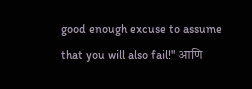good enough excuse to assume that you will also fail!" आणि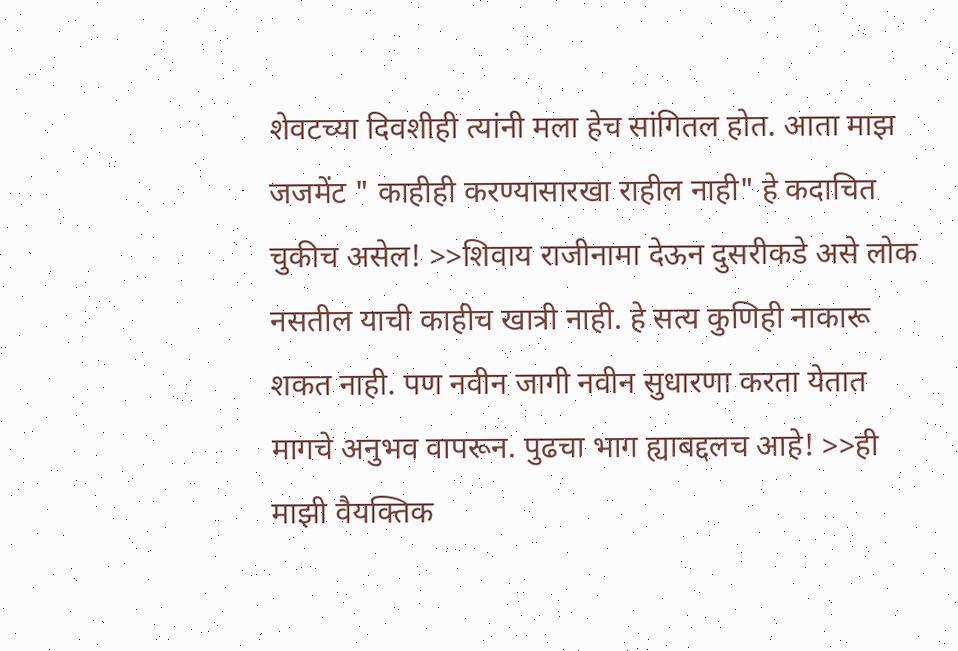शेवटच्या दिवशीही त्यांनी मला हेच सांगितल होत. आता माझ जजमेंट " काहीही करण्यासारखा राहील नाही" हे कदाचित चुकीच असेल! >>शिवाय राजीनामा देऊन दुसरीकडे असे लोक नसतील याची काहीच खात्री नाही. हे सत्य कुणिही नाकारू शकत नाही. पण नवीन जागी नवीन सुधारणा करता येतात मागचे अनुभव वापरून. पुढचा भाग ह्याबद्दलच आहे! >>ही माझी वैयक्तिक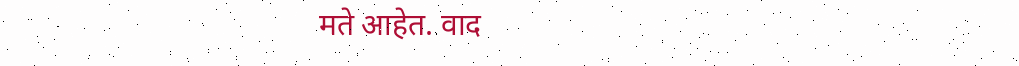मते आहेत. वाद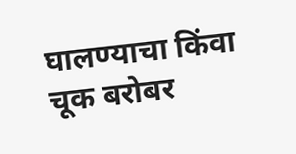घालण्याचा किंवा चूक बरोबर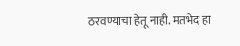ठरवण्याचा हेतू नाही. मतभेद हा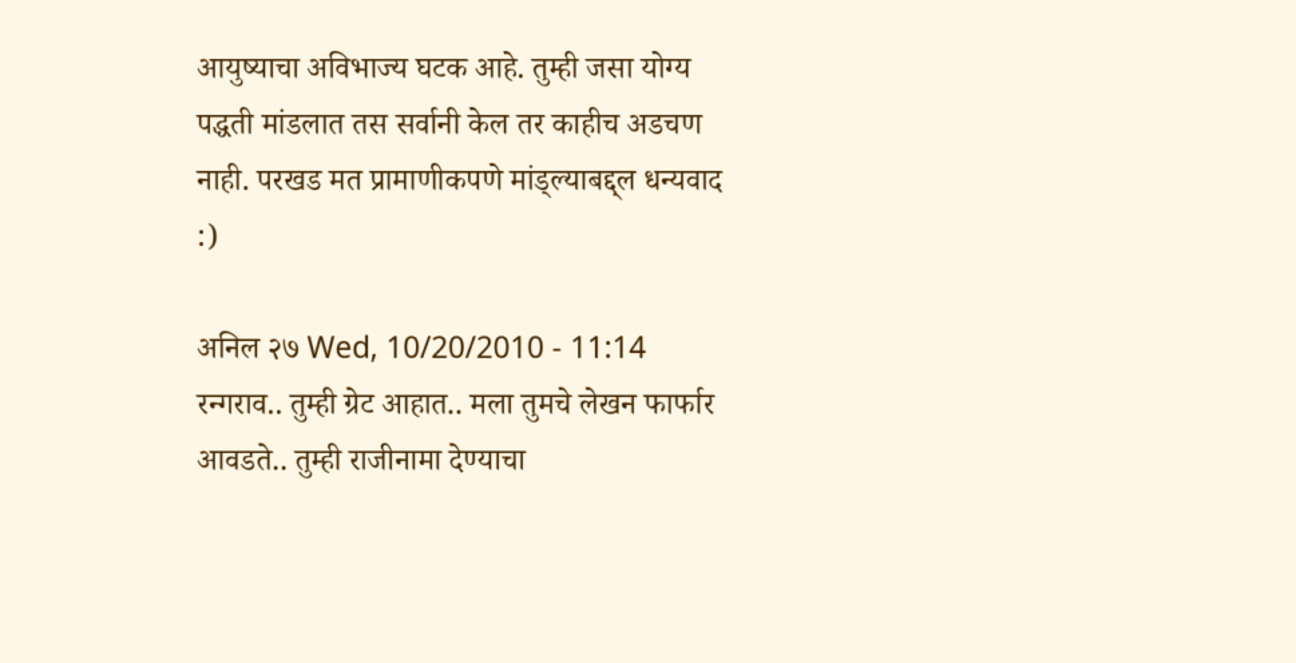आयुष्याचा अविभाज्य घटक आहे. तुम्ही जसा योग्य पद्धती मांडलात तस सर्वानी केल तर काहीच अडचण नाही. परखड मत प्रामाणीकपणे मांड्ल्याबद्द्ल धन्यवाद :)

अनिल २७ Wed, 10/20/2010 - 11:14
रन्गराव.. तुम्ही ग्रेट आहात.. मला तुमचे लेखन फार्फार आवडते.. तुम्ही राजीनामा देण्याचा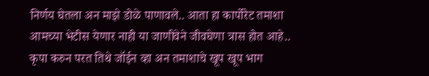निर्णय घेतला अन माझे डोळे पाणावले.. आता हा कार्पोरेट तमाशा आमच्या भेटीस येणार नाही या जाणीवेने जीवघेणा त्रास होत आहे.. कृपा करुन परत तिथे जॉईन व्हा अन तमाशाचे खूप खूप भाग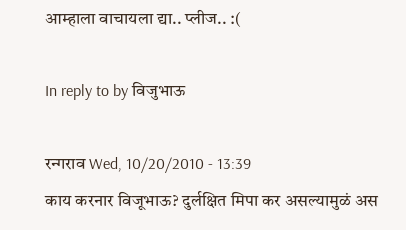आम्हाला वाचायला द्या.. प्लीज.. :(

In reply to by विजुभाऊ

रन्गराव Wed, 10/20/2010 - 13:39
काय करनार विजूभाऊ? दुर्लक्षित मिपा कर असल्यामुळं अस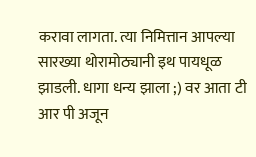करावा लागता. त्या निमित्तान आपल्या सारख्या थोरामोठ्यानी इथ पायधूळ झाडली. धागा धन्य झाला ;) वर आता टी आर पी अजून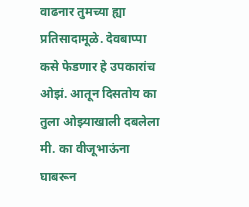वाढनार तुमच्या ह्या प्रतिसादामूळे. देवबाप्पा कसे फेडणार हे उपकारांच ओझं. आतून दिसतोय का तुला ओझ्याखाली दबलेला मी. का वीजूभाऊंना घाबरून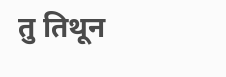तु तिथून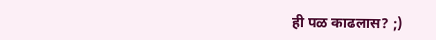ही पळ काढलास? ;)